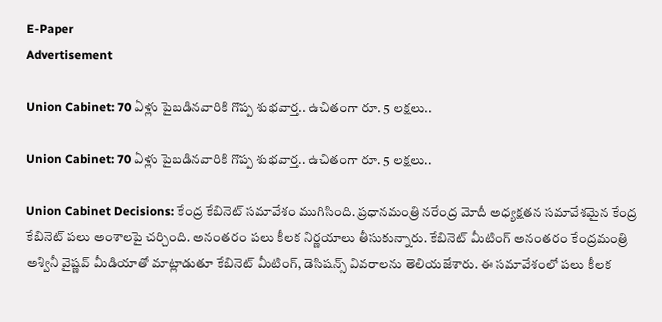E-Paper
Advertisement

Union Cabinet: 70 ఏళ్లు పైబడినవారికి గొప్ప శుభవార్త.. ఉచితంగా రూ. 5 లక్షలు..

Union Cabinet: 70 ఏళ్లు పైబడినవారికి గొప్ప శుభవార్త.. ఉచితంగా రూ. 5 లక్షలు..

Union Cabinet Decisions: కేంద్ర కేబినెట్ సమావేశం ముగిసింది. ప్రధానమంత్రి నరేంద్ర మోదీ అధ్యక్షతన సమావేశమైన కేంద్ర కేబినెట్ పలు అంశాలపై చర్చింది. అనంతరం పలు కీలక నిర్ణయాలు తీసుకున్నారు. కేబినెట్ మీటింగ్ అనంతరం కేంద్రమంత్రి అశ్వినీ వైష్ణవ్ మీడియాతో మాట్లాడుతూ కేబినెట్ మీటింగ్, డెసిషన్స్ వివరాలను తెలియజేశారు. ఈ సమావేశంలో పలు కీలక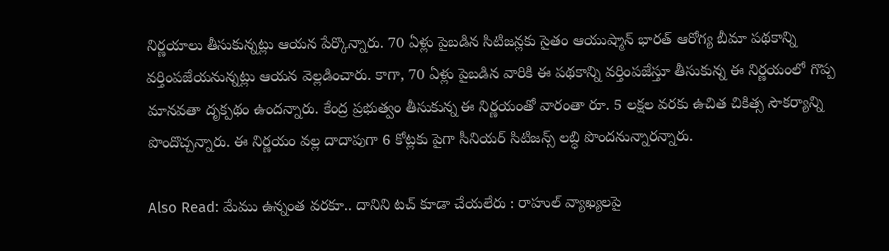నిర్ణయాలు తీసుకున్నట్లు ఆయన పేర్కొన్నారు. 70 ఏళ్లు పైబడిన సిటిజన్లకు సైతం ఆయుష్మాన్ భారత్ ఆరోగ్య బీమా పథకాన్ని వర్తింపజేయనున్నట్లు ఆయన వెల్లడించారు. కాగా, 70 ఏళ్లు పైబడిన వారికి ఈ పథకాన్ని వర్తింపజేస్తూ తీసుకున్న ఈ నిర్ణయంలో గొప్ప మానవతా దృక్పథం ఉందన్నారు. కేంద్ర ప్రభుత్వం తీసుకున్న ఈ నిర్ణయంతో వారంతా రూ. 5 లక్షల వరకు ఉచిత చికిత్స సౌకర్యాన్ని పొందొచ్చన్నారు. ఈ నిర్ణయం వల్ల దాదాపుగా 6 కోట్లకు పైగా సీనియర్ సిటిజన్స్ లబ్ధి పొందనున్నారన్నారు.

Also Read: మేము ఉన్నంత వరకూ.. దానిని టచ్ కూడా చేయలేరు : రాహుల్ వ్యాఖ్యలపై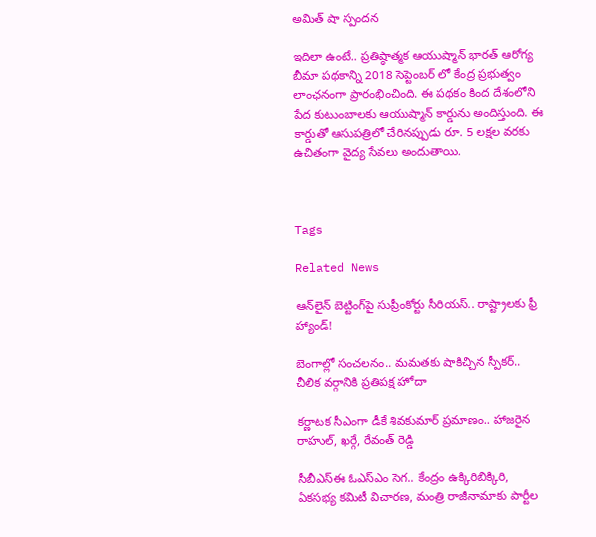అమిత్ షా స్పందన

ఇదిలా ఉంటే.. ప్రతిష్ఠాత్మక ఆయుష్మాన్ భారత్ ఆరోగ్య బీమా పథకాన్ని 2018 సెప్టెంబర్ లో కేంద్ర ప్రభుత్వం లాంఛనంగా ప్రారంభించింది. ఈ పథకం కింద దేశంలోని పేద కుటుంబాలకు ఆయుష్మాన్ కార్డును అందిస్తుంది. ఈ కార్డుతో ఆసుపత్రిలో చేరినప్పుడు రూ. 5 లక్షల వరకు ఉచితంగా వైద్య సేవలు అందుతాయి.



Tags

Related News

ఆన్‌లైన్ బెట్టింగ్‌పై సుప్రీంకోర్టు సీరియస్.. రాష్ట్రాలకు ఫ్రీ హ్యాండ్!

బెంగాల్లో సంచలనం.. మమతకు షాకిచ్చిన స్పీకర్.. చీలిక వర్గానికి ప్రతిపక్ష హోదా

కర్ణాటక సీఎంగా డీకే శివకుమార్‌ ప్రమాణం.. హాజరైన రాహుల్, ఖర్గే, రేవంత్ రెడ్డి

సీబీఎస్ఈ ఓఎస్ఎం సెగ.. కేంద్రం ఉక్కిరిబిక్కిరి, ఏకసభ్య కమిటీ విచారణ, మంత్రి రాజీనామాకు పార్టీల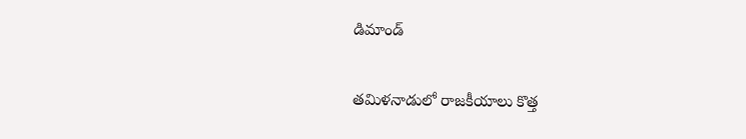డిమాండ్

తమిళనాడులో రాజకీయాలు కొత్త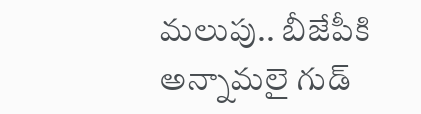మలుపు.. బీజేపీకి అన్నామలై గుడ్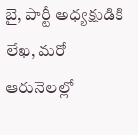బై, పార్టీ అధ్యక్షుడికి లేఖ, మరో ఆరునెలల్లో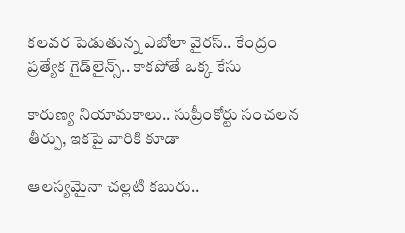కలవర పెడుతున్న ఎబోలా వైరస్.. కేంద్రం ప్రత్యేక గైడ్‌లైన్స్.. కాకపోతే ఒక్క కేసు

కారుణ్య నియామకాలు.. సుప్రీంకోర్టు సంచలన తీర్పు, ఇకపై వారికి కూడా

ఆలస్యమైనా చల్లటి కబురు..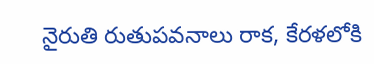నైరుతి రుతుపవనాలు రాక, కేరళలోకి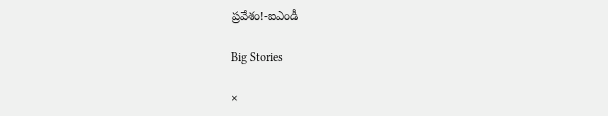ప్రవేశం!-ఐఎండీ

Big Stories

×